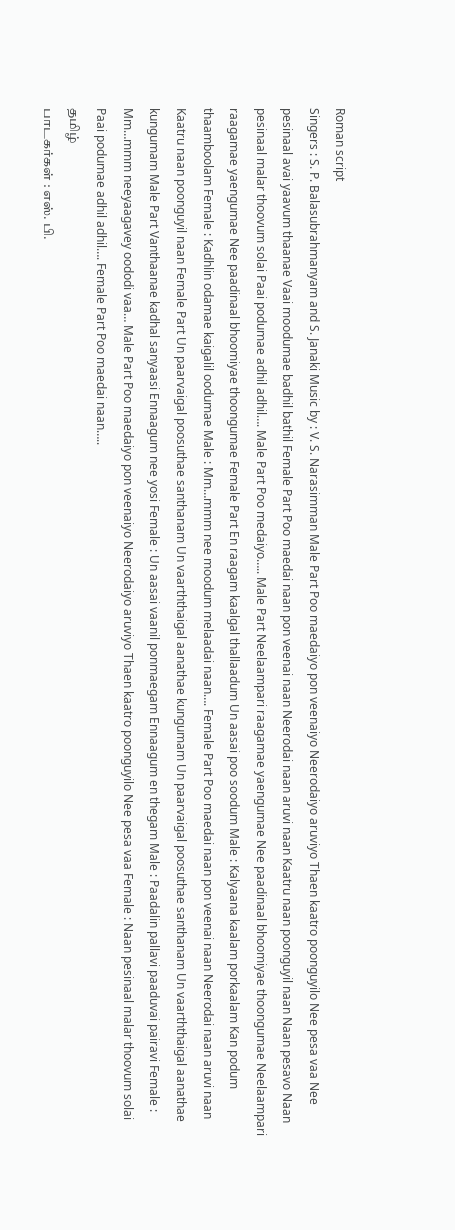Roman script
Singers : S. P. Balasubrahmanyam and S. Janaki Music by : V. S. Narasimman Male Part Poo maedaiyo pon veenaiyo Neerodaiyo aruviyo Thaen kaatro poonguyilo Nee pesa vaa Nee pesinaal avai yaavum thaanae Vaai moodumae badhil bathil Female Part Poo maedai naan pon veenai naan Neerodai naan aruvi naan Kaatru naan poonguyil naan Naan pesavo Naan pesinaal malar thoovum solai Paai podumae adhil adhil…. Male Part Poo medaiyo….. Male Part Neelaampari raagamae yaengumae Nee paadinaal bhoomiyae thoongumae Neelaampari raagamae yaengumae Nee paadinaal bhoomiyae thoongumae Female Part En raagam kaalgal thallaadum Un aasai poo soodum Male : Kalyaana kaalam porkaalam Kan podum thaamboolam Female : Kadhlin odamae kaigalil oodumae Male : Mm…mmm nee moodum melaadai naan…. Female Part Poo maedai naan pon veenai naan Neerodai naan aruvi naan Kaatru naan poonguyil naan Female Part Un paarvaigal poosuthae santhanam Un vaarththaigal aanathae kungumam Un paarvaigal poosuthae santhanam Un vaarththaigal aanathae kungumam Male Part Vanthaanae kadhal sanyaasi Ennaagum nee yosi Female : Un aasai vaanil ponmaegam Ennaagum en thegam Male : Paadalin pallavi paaduvai pairavi Female : Mm…mmm neeyaagavey oododi vaa… Male Part Poo maedaiyo pon veenaiyo Neerodaiyo aruviyo Thaen kaatro poonguyilo Nee pesa vaa Female : Naan pesinaal malar thoovum solai Paai podumae adhil adhil…. Female Part Poo maedai naan…..
தமிழ்
பாடகர்கள் : எஸ். பி.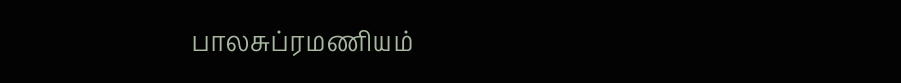பாலசுப்ரமணியம்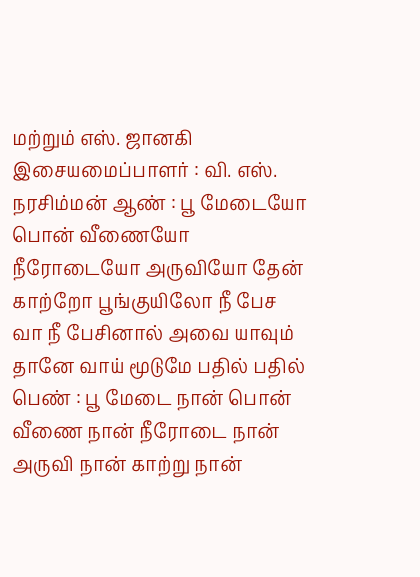மற்றும் எஸ். ஜானகி இசையமைப்பாளர் : வி. எஸ். நரசிம்மன் ஆண் : பூ மேடையோ பொன் வீணையோ நீரோடையோ அருவியோ தேன் காற்றோ பூங்குயிலோ நீ பேச வா நீ பேசினால் அவை யாவும் தானே வாய் மூடுமே பதில் பதில் பெண் : பூ மேடை நான் பொன் வீணை நான் நீரோடை நான் அருவி நான் காற்று நான்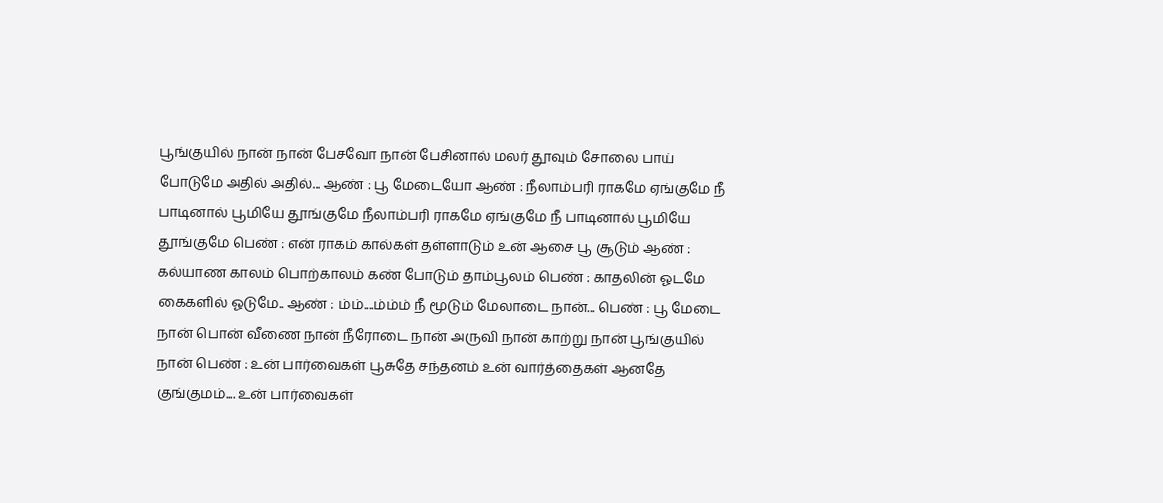பூங்குயில் நான் நான் பேசவோ நான் பேசினால் மலர் தூவும் சோலை பாய் போடுமே அதில் அதில்... ஆண் : பூ மேடையோ ஆண் : நீலாம்பரி ராகமே ஏங்குமே நீ பாடினால் பூமியே தூங்குமே நீலாம்பரி ராகமே ஏங்குமே நீ பாடினால் பூமியே தூங்குமே பெண் : என் ராகம் கால்கள் தள்ளாடும் உன் ஆசை பூ சூடும் ஆண் : கல்யாண காலம் பொற்காலம் கண் போடும் தாம்பூலம் பெண் : காதலின் ஓடமே கைகளில் ஓடுமே.. ஆண் : ம்ம்....ம்ம்ம் நீ மூடும் மேலாடை நான்... பெண் : பூ மேடை நான் பொன் வீணை நான் நீரோடை நான் அருவி நான் காற்று நான் பூங்குயில் நான் பெண் : உன் பார்வைகள் பூசுதே சந்தனம் உன் வார்த்தைகள் ஆனதே குங்குமம்.... உன் பார்வைகள்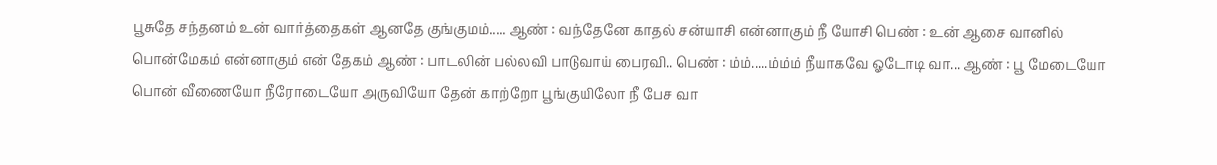பூசுதே சந்தனம் உன் வார்த்தைகள் ஆனதே குங்குமம்..... ஆண் : வந்தேனே காதல் சன்யாசி என்னாகும் நீ யோசி பெண் : உன் ஆசை வானில் பொன்மேகம் என்னாகும் என் தேகம் ஆண் : பாடலின் பல்லவி பாடுவாய் பைரவி.. பெண் : ம்ம்.....ம்ம்ம் நீயாகவே ஓடோடி வா... ஆண் : பூ மேடையோ பொன் வீணையோ நீரோடையோ அருவியோ தேன் காற்றோ பூங்குயிலோ நீ பேச வா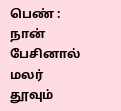பெண் : நான் பேசினால் மலர் தூவும்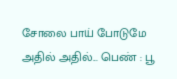சோலை பாய் போடுமே அதில் அதில்... பெண் : பூ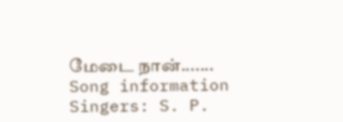மேடை நான்.......
Song information
Singers: S. P.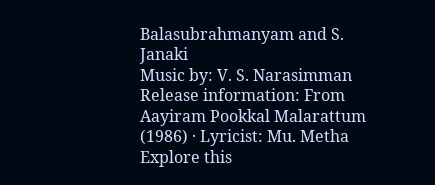Balasubrahmanyam and S. Janaki
Music by: V. S. Narasimman
Release information: From Aayiram Pookkal Malarattum (1986) · Lyricist: Mu. Metha
Explore this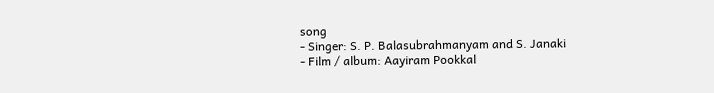song
- Singer: S. P. Balasubrahmanyam and S. Janaki
- Film / album: Aayiram Pookkal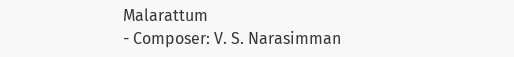Malarattum
- Composer: V. S. Narasimman